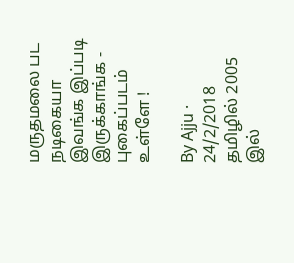மருதமலை பட நடிகையா இவங்க இப்படி இருக்காங்க - புகைப்படம் உள்ளே !

By Ajju · 24/2/2018
தமிழில் 2005 இல்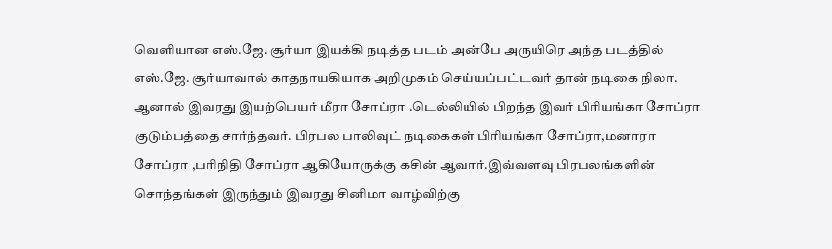வெளியான எஸ்.ஜே. சூர்யா இயக்கி நடித்த படம் அன்பே அருயிரெ அந்த படத்தில் எஸ்.ஜே. சூர்யாவால் காதநாயகியாக அறிமுகம் செய்யப்பட்டவர் தான் நடிகை நிலா. ஆனால் இவரது இயற்பெயர் மீரா சோப்ரா .டெல்லியில் பிறந்த இவர் பிரியங்கா சோப்ரா குடும்பத்தை சார்ந்தவர். பிரபல பாலிவுட் நடிகைகள் பிரியங்கா சோப்ரா,மனாரா சோப்ரா ,பரிநிதி சோப்ரா ஆகியோருக்கு கசின் ஆவார்.இவ்வளவு பிரபலங்களின் சொந்தங்கள் இருந்தும் இவரது சினிமா வாழ்விற்கு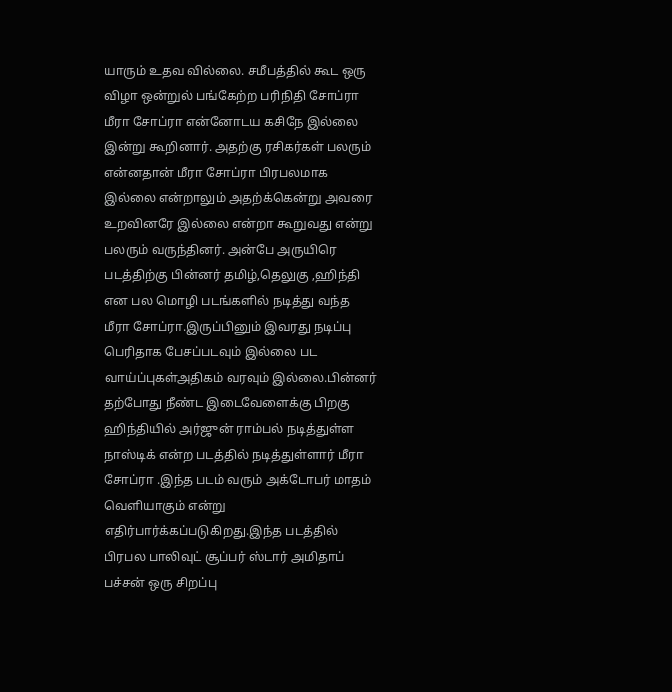யாரும் உதவ வில்லை. சமீபத்தில் கூட ஒரு விழா ஒன்றுல் பங்கேற்ற பரிநிதி சோப்ரா மீரா சோப்ரா என்னோடய கசிநே இல்லை இன்று கூறினார். அதற்கு ரசிகர்கள் பலரும் என்னதான் மீரா சோப்ரா பிரபலமாக இல்லை என்றாலும் அதற்க்கென்று அவரை உறவினரே இல்லை என்றா கூறுவது என்று பலரும் வருந்தினர். அன்பே அருயிரெ படத்திற்கு பின்னர் தமிழ்,தெலுகு ,ஹிந்தி என பல மொழி படங்களில் நடித்து வந்த மீரா சோப்ரா.இருப்பினும் இவரது நடிப்பு பெரிதாக பேசப்படவும் இல்லை பட வாய்ப்புகள்அதிகம் வரவும் இல்லை.பின்னர் தற்போது நீண்ட இடைவேளைக்கு பிறகு ஹிந்தியில் அர்ஜுன் ராம்பல் நடித்துள்ள நாஸ்டிக் என்ற படத்தில் நடித்துள்ளார் மீரா சோப்ரா .இந்த படம் வரும் அக்டோபர் மாதம் வெளியாகும் என்று எதிர்பார்க்கப்படுகிறது.இந்த படத்தில் பிரபல பாலிவுட் சூப்பர் ஸ்டார் அமிதாப் பச்சன் ஒரு சிறப்பு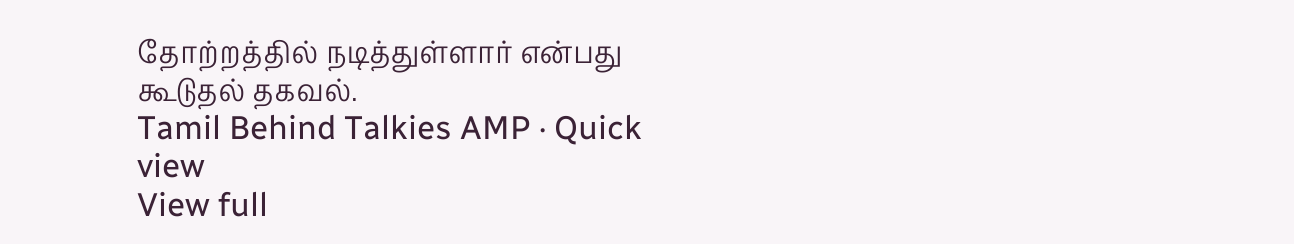தோற்றத்தில் நடித்துள்ளார் என்பது கூடுதல் தகவல்.
Tamil Behind Talkies AMP · Quick view
View full